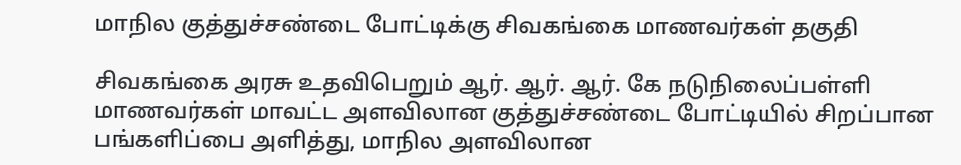மாநில குத்துச்சண்டை போட்டிக்கு சிவகங்கை மாணவர்கள் தகுதி

சிவகங்கை அரசு உதவிபெறும் ஆர். ஆர். ஆர். கே நடுநிலைப்பள்ளி மாணவர்கள் மாவட்ட அளவிலான குத்துச்சண்டை போட்டியில் சிறப்பான பங்களிப்பை அளித்து, மாநில அளவிலான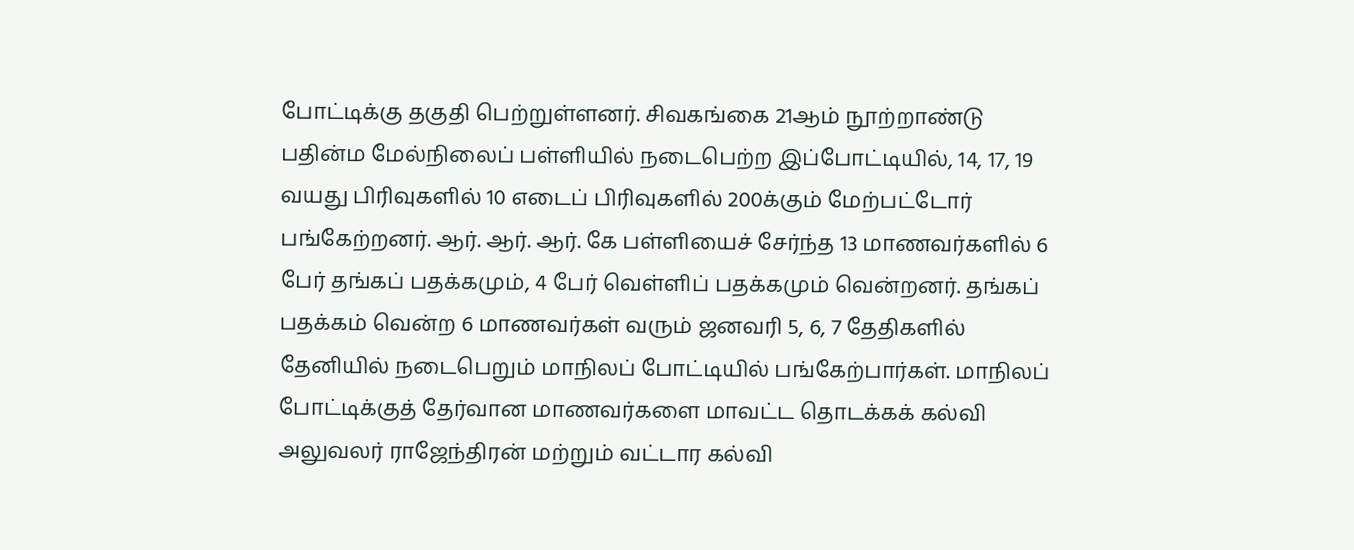போட்டிக்கு தகுதி பெற்றுள்ளனர். சிவகங்கை 21ஆம் நூற்றாண்டு பதின்ம மேல்நிலைப் பள்ளியில் நடைபெற்ற இப்போட்டியில், 14, 17, 19 வயது பிரிவுகளில் 10 எடைப் பிரிவுகளில் 200க்கும் மேற்பட்டோர் பங்கேற்றனர். ஆர். ஆர். ஆர். கே பள்ளியைச் சேர்ந்த 13 மாணவர்களில் 6 பேர் தங்கப் பதக்கமும், 4 பேர் வெள்ளிப் பதக்கமும் வென்றனர். தங்கப் பதக்கம் வென்ற 6 மாணவர்கள் வரும் ஜனவரி 5, 6, 7 தேதிகளில் தேனியில் நடைபெறும் மாநிலப் போட்டியில் பங்கேற்பார்கள். மாநிலப் போட்டிக்குத் தேர்வான மாணவர்களை மாவட்ட தொடக்கக் கல்வி அலுவலர் ராஜேந்திரன் மற்றும் வட்டார கல்வி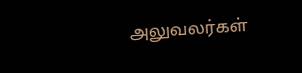அலுவலர்கள்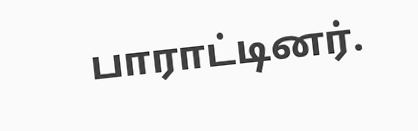பாராட்டினர்.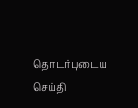தொடர்புடைய செய்தி